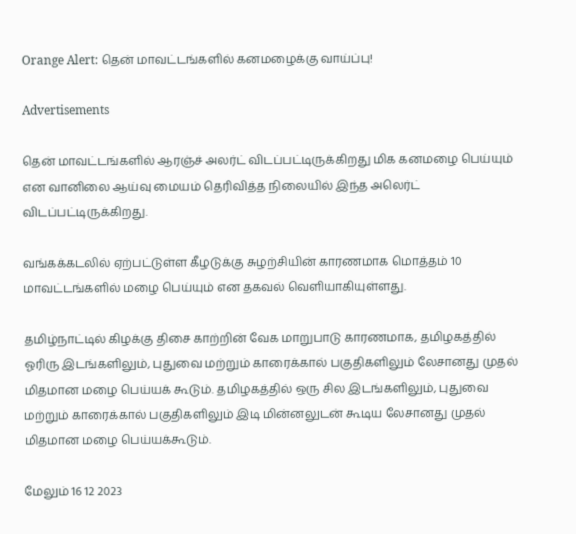Orange Alert: தென் மாவட்டங்களில் கனமழைக்கு வாய்ப்பு!

Advertisements

தென் மாவட்டங்களில் ஆரஞ்ச் அலர்ட் விடப்பட்டிருக்கிறது மிக கனமழை பெய்யும் என வானிலை ஆய்வு மையம் தெரிவித்த நிலையில் இந்த அலெர்ட் விடப்பட்டிருக்கிறது.

வங்கக்கடலில் ஏற்பட்டுள்ள கீழடுக்கு சுழற்சியின் காரணமாக மொத்தம் 10 மாவட்டங்களில் மழை பெய்யும் என தகவல் வெளியாகியுள்ளது.

தமிழ்நாட்டில் கிழக்கு திசை காற்றின் வேக மாறுபாடு காரணமாக, தமிழகத்தில் ஓரிரு இடங்களிலும், புதுவை மற்றும் காரைக்கால் பகுதிகளிலும் லேசானது முதல் மிதமான மழை பெய்யக் கூடும். தமிழகத்தில் ஒரு சில இடங்களிலும், புதுவை மற்றும் காரைக்கால் பகுதிகளிலும் இடி மின்னலுடன் கூடிய லேசானது முதல் மிதமான மழை பெய்யக்கூடும்.

மேலும் 16 12 2023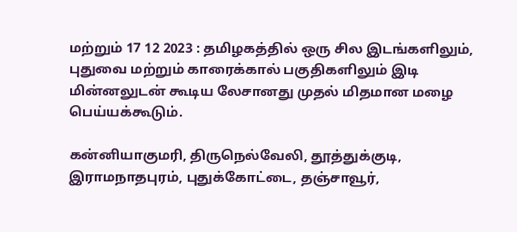மற்றும் 17 12 2023 : தமிழகத்தில் ஒரு சில இடங்களிலும், புதுவை மற்றும் காரைக்கால் பகுதிகளிலும் இடி மின்னலுடன் கூடிய லேசானது முதல் மிதமான மழை பெய்யக்கூடும்.

கன்னியாகுமரி, திருநெல்வேலி, தூத்துக்குடி, இராமநாதபுரம், புதுக்கோட்டை, தஞ்சாவூர்,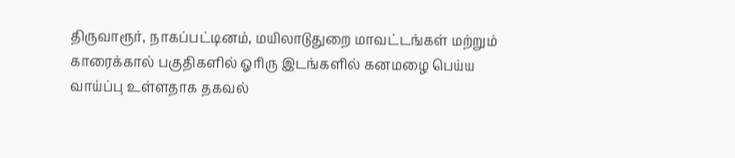திருவாரூர், நாகப்பட்டினம், மயிலாடுதுறை மாவட்டங்கள் மற்றும் காரைக்கால் பகுதிகளில் ஓரிரு இடங்களில் கனமழை பெய்ய வாய்ப்பு உள்ளதாக தகவல்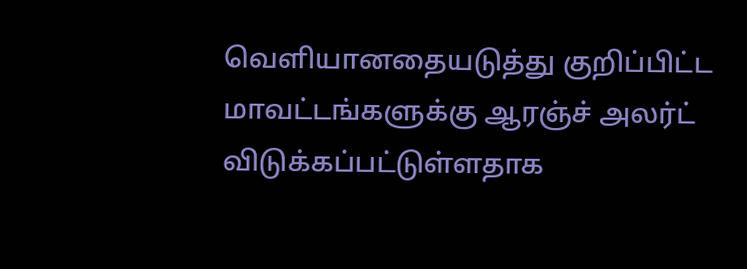வெளியானதையடுத்து குறிப்பிட்ட மாவட்டங்களுக்கு ஆரஞ்ச் அலர்ட் விடுக்கப்பட்டுள்ளதாக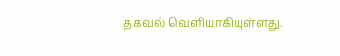தகவல் வெளியாகியுள்ளது.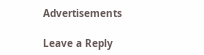Advertisements

Leave a Reply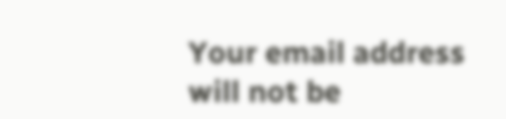Your email address will not be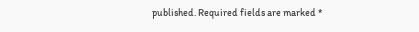published. Required fields are marked *